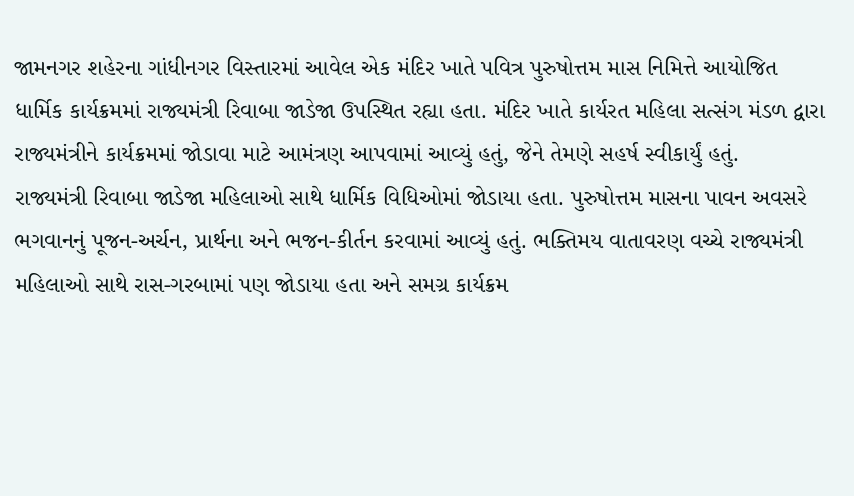જામનગર શહેરના ગાંધીનગર વિસ્તારમાં આવેલ એક મંદિર ખાતે પવિત્ર પુરુષોત્તમ માસ નિમિત્તે આયોજિત ધાર્મિક કાર્યક્રમમાં રાજ્યમંત્રી રિવાબા જાડેજા ઉપસ્થિત રહ્યા હતા. મંદિર ખાતે કાર્યરત મહિલા સત્સંગ મંડળ દ્વારા રાજ્યમંત્રીને કાર્યક્રમમાં જોડાવા માટે આમંત્રણ આપવામાં આવ્યું હતું, જેને તેમણે સહર્ષ સ્વીકાર્યું હતું.
રાજ્યમંત્રી રિવાબા જાડેજા મહિલાઓ સાથે ધાર્મિક વિધિઓમાં જોડાયા હતા. પુરુષોત્તમ માસના પાવન અવસરે ભગવાનનું પૂજન-અર્ચન, પ્રાર્થના અને ભજન-કીર્તન કરવામાં આવ્યું હતું. ભક્તિમય વાતાવરણ વચ્ચે રાજ્યમંત્રી મહિલાઓ સાથે રાસ-ગરબામાં પણ જોડાયા હતા અને સમગ્ર કાર્યક્રમ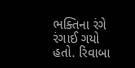ભક્તિના રંગે રંગાઈ ગયો હતો. રિવાબા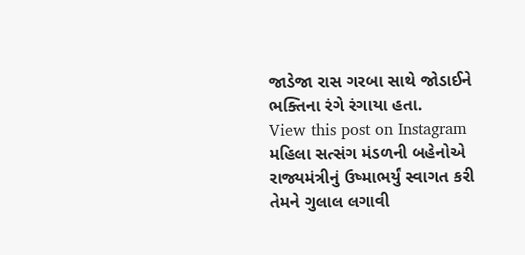જાડેજા રાસ ગરબા સાથે જોડાઈને ભક્તિના રંગે રંગાયા હતા.
View this post on Instagram
મહિલા સત્સંગ મંડળની બહેનોએ રાજ્યમંત્રીનું ઉષ્માભર્યું સ્વાગત કરી તેમને ગુલાલ લગાવી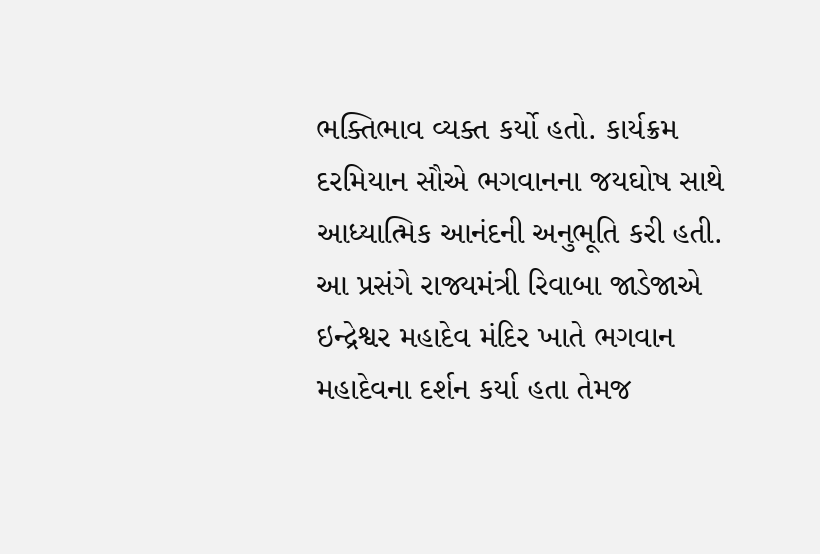ભક્તિભાવ વ્યક્ત કર્યો હતો. કાર્યક્રમ દરમિયાન સૌએ ભગવાનના જયઘોષ સાથે આધ્યાત્મિક આનંદની અનુભૂતિ કરી હતી.
આ પ્રસંગે રાજ્યમંત્રી રિવાબા જાડેજાએ ઇન્દ્રેશ્વર મહાદેવ મંદિર ખાતે ભગવાન મહાદેવના દર્શન કર્યા હતા તેમજ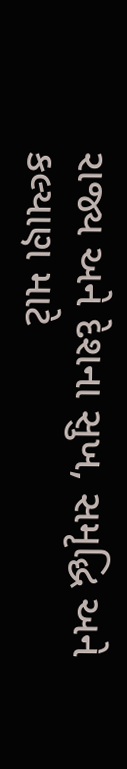રાજ્ય અને દેશના સુખ, સમૃદ્ધિ અને કલ્યાણ માટે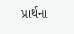પ્રાર્થના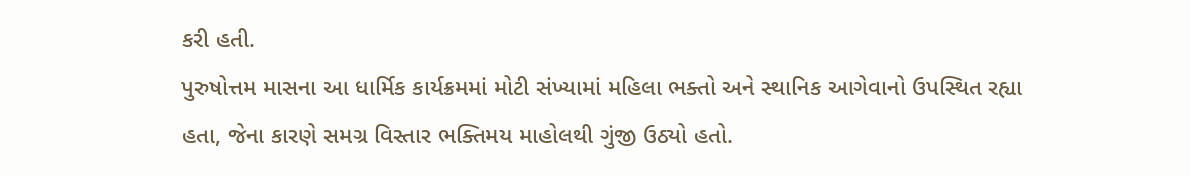કરી હતી.
પુરુષોત્તમ માસના આ ધાર્મિક કાર્યક્રમમાં મોટી સંખ્યામાં મહિલા ભક્તો અને સ્થાનિક આગેવાનો ઉપસ્થિત રહ્યા હતા, જેના કારણે સમગ્ર વિસ્તાર ભક્તિમય માહોલથી ગુંજી ઉઠ્યો હતો.